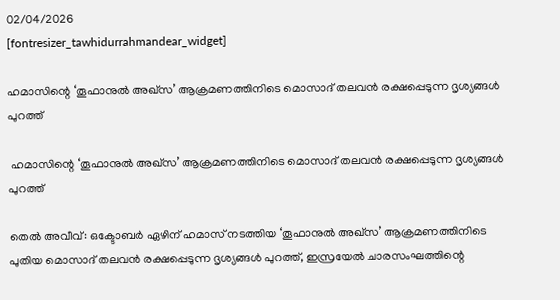02/04/2026
[fontresizer_tawhidurrahmandear_widget]

ഹമാസിന്റെ ‘തൂഫാനുല്‍ അഖ്‌സ’ ആക്രമണത്തിനിടെ മൊസാദ് തലവന്‍ രക്ഷപ്പെടുന്ന ദൃശ്യങ്ങള്‍ പുറത്ത്

 ഹമാസിന്റെ ‘തൂഫാനുല്‍ അഖ്‌സ’ ആക്രമണത്തിനിടെ മൊസാദ് തലവന്‍ രക്ഷപ്പെടുന്ന ദൃശ്യങ്ങള്‍ പുറത്ത്

തെല്‍ അവീവ്: ഒക്ടോബര്‍ ഏഴിന് ഹമാസ് നടത്തിയ ‘തൂഫാനുല്‍ അഖ്സ’ ആക്രമണത്തിനിടെ പുതിയ മൊസാദ് തലവന്‍ രക്ഷപ്പെടുന്ന ദൃശ്യങ്ങള്‍ പുറത്ത്, ഇസ്രയേല്‍ ചാരസംഘത്തിന്റെ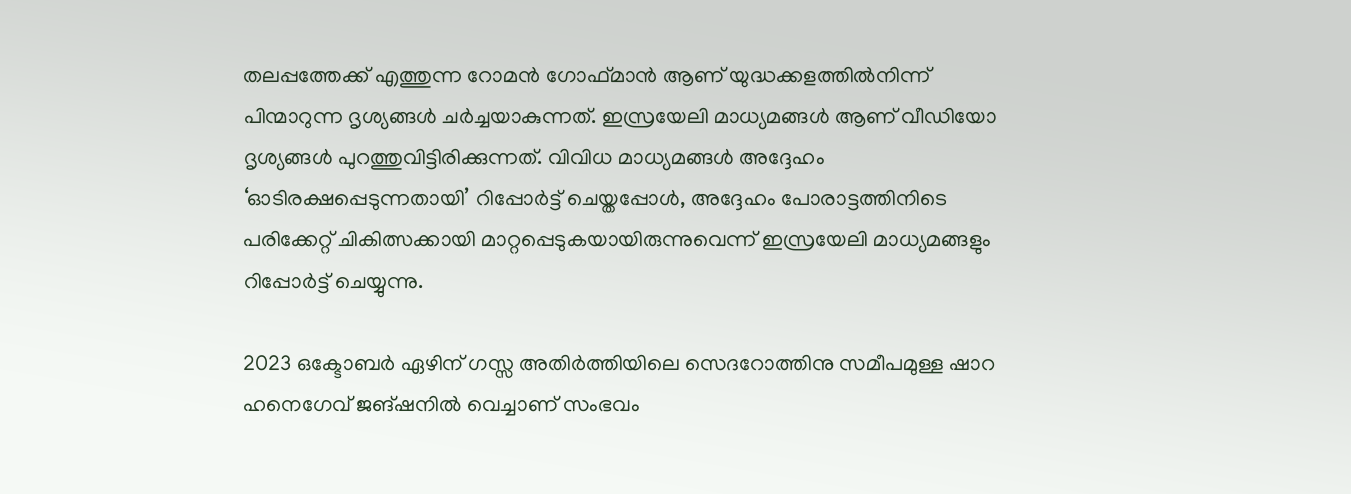തലപ്പത്തേക്ക് എത്തുന്ന റോമന്‍ ഗോഫ്മാന്‍ ആണ് യുദ്ധക്കളത്തില്‍നിന്ന് പിന്മാറുന്ന ദൃശ്യങ്ങള്‍ ചര്‍ച്ചയാകുന്നത്. ഇസ്രയേലി മാധ്യമങ്ങള്‍ ആണ് വീഡിയോ ദൃശ്യങ്ങള്‍ പുറത്തുവിട്ടിരിക്കുന്നത്. വിവിധ മാധ്യമങ്ങള്‍ അദ്ദേഹം ‘ഓടിരക്ഷപ്പെടുന്നതായി’ റിപ്പോര്‍ട്ട് ചെയ്തപ്പോള്‍, അദ്ദേഹം പോരാട്ടത്തിനിടെ പരിക്കേറ്റ് ചികിത്സക്കായി മാറ്റപ്പെടുകയായിരുന്നുവെന്ന് ഇസ്രയേലി മാധ്യമങ്ങളും റിപ്പോര്‍ട്ട് ചെയ്യുന്നു.

2023 ഒക്ടോബര്‍ ഏഴിന് ഗസ്സ അതിര്‍ത്തിയിലെ സെദറോത്തിനു സമീപമുള്ള ഷാറ ഹനെഗേവ് ജങ്ഷനില്‍ വെച്ചാണ് സംഭവം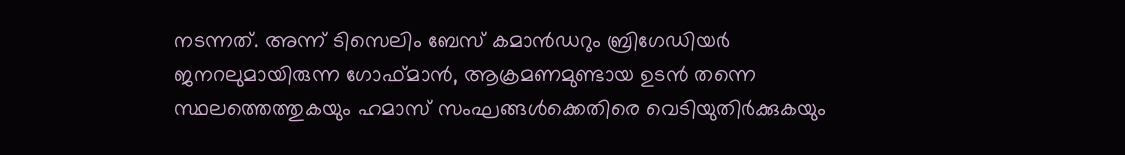നടന്നത്. അന്ന് ടിസെലിം ബേസ് കമാന്‍ഡറും ബ്രിഗേഡിയര്‍ ജനറലുമായിരുന്ന ഗോഫ്മാന്‍, ആക്രമണമുണ്ടായ ഉടന്‍ തന്നെ സ്ഥലത്തെത്തുകയും ഹമാസ് സംഘങ്ങള്‍ക്കെതിരെ വെടിയുതിര്‍ക്കുകയും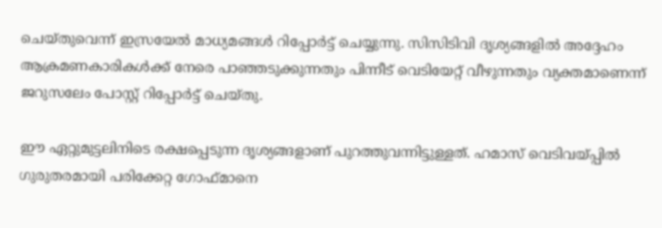ചെയ്തുവെന്ന് ഇസ്രയേല്‍ മാധ്യമങ്ങള്‍ റിപ്പോര്‍ട്ട് ചെയ്യുന്നു. സിസിടിവി ദൃശ്യങ്ങളില്‍ അദ്ദേഹം ആക്രമണകാരികള്‍ക്ക് നേരെ പാഞ്ഞടുക്കുന്നതും പിന്നീട് വെടിയേറ്റ് വീഴുന്നതും വ്യക്തമാണെന്ന് ജറുസലേം പോസ്റ്റ് റിപ്പോര്‍ട്ട് ചെയ്തു.

ഈ ഏറ്റുമുട്ടലിനിടെ രക്ഷപ്പെടുന്ന ദൃശ്യങ്ങളാണ് പുറത്തുവന്നിട്ടുള്ളത്. ഹമാസ് വെടിവയ്പ്പില്‍ ഗുരുതരമായി പരിക്കേറ്റ ഗോഫ്മാനെ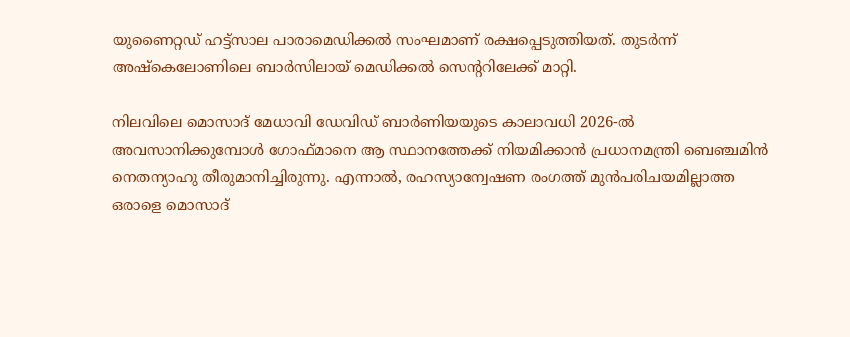യുണൈറ്റഡ് ഹട്ട്സാല പാരാമെഡിക്കല്‍ സംഘമാണ് രക്ഷപ്പെടുത്തിയത്. തുടര്‍ന്ന് അഷ്‌കെലോണിലെ ബാര്‍സിലായ് മെഡിക്കല്‍ സെന്ററിലേക്ക് മാറ്റി.

നിലവിലെ മൊസാദ് മേധാവി ഡേവിഡ് ബാര്‍ണിയയുടെ കാലാവധി 2026-ല്‍ അവസാനിക്കുമ്പോള്‍ ഗോഫ്മാനെ ആ സ്ഥാനത്തേക്ക് നിയമിക്കാന്‍ പ്രധാനമന്ത്രി ബെഞ്ചമിന്‍ നെതന്യാഹു തീരുമാനിച്ചിരുന്നു. എന്നാല്‍, രഹസ്യാന്വേഷണ രംഗത്ത് മുന്‍പരിചയമില്ലാത്ത ഒരാളെ മൊസാദ്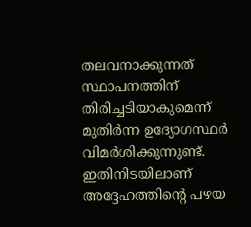തലവനാക്കുന്നത് സ്ഥാപനത്തിന് തിരിച്ചടിയാകുമെന്ന് മുതിര്‍ന്ന ഉദ്യോഗസ്ഥര്‍ വിമര്‍ശിക്കുന്നുണ്ട്. ഇതിനിടയിലാണ് അദ്ദേഹത്തിന്റെ പഴയ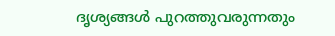ദൃശ്യങ്ങള്‍ പുറത്തുവരുന്നതും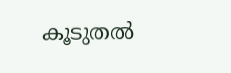കൂടുതല്‍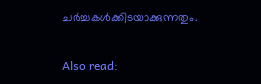ചര്‍ച്ചകള്‍ക്കിടയാക്കുന്നതും.

Also read: